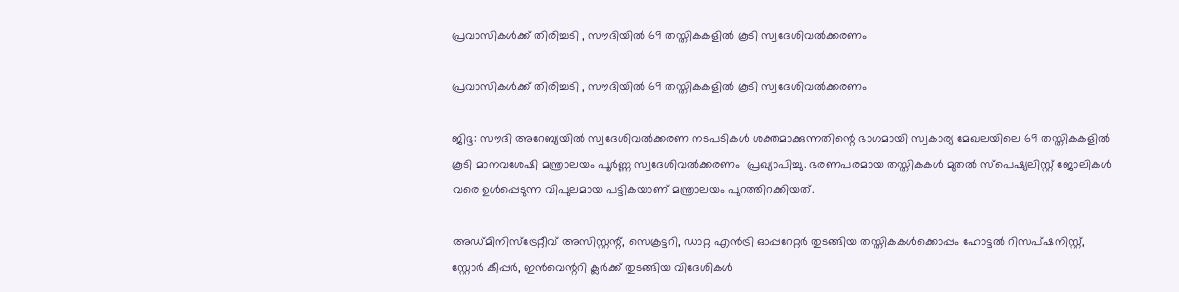പ്രവാസികൾക്ക് തിരിച്ചടി , സൗദിയിൽ 69 തസ്തികകളിൽ കൂടി സ്വദേശിവൽക്കരണം

പ്രവാസികൾക്ക് തിരിച്ചടി , സൗദിയിൽ 69 തസ്തികകളിൽ കൂടി സ്വദേശിവൽക്കരണം

ജിദ്ദ: സൗദി അറേബ്യയിൽ സ്വദേശിവൽക്കരണ നടപടികൾ ശക്തമാക്കുന്നതിന്റെ ഭാഗമായി സ്വകാര്യ മേഖലയിലെ 69 തസ്തികകളിൽ കൂടി മാനവശേഷി മന്ത്രാലയം പൂർണ്ണ സ്വദേശിവൽക്കരണം  പ്രഖ്യാപിച്ചു. ഭരണപരമായ തസ്തികകൾ മുതൽ സ്പെഷ്യലിസ്റ്റ് ജോലികൾ വരെ ഉൾപ്പെടുന്ന വിപുലമായ പട്ടികയാണ് മന്ത്രാലയം പുറത്തിറക്കിയത്.

അഡ്മിനിസ്ട്രേറ്റീവ് അസിസ്റ്റന്റ്, സെക്രട്ടറി, ഡാറ്റ എൻട്രി ഓപ്പറേറ്റർ തുടങ്ങിയ തസ്തികകൾക്കൊപ്പം ഹോട്ടൽ റിസപ്ഷനിസ്റ്റ്, സ്റ്റോർ കീപ്പർ, ഇൻവെന്ററി ക്ലർക്ക് തുടങ്ങിയ വിദേശികൾ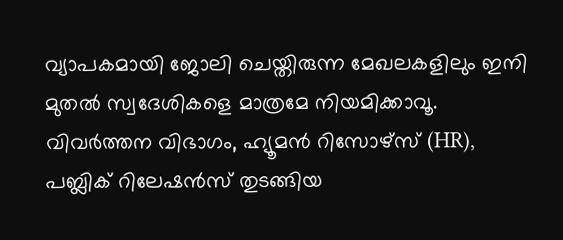വ്യാപകമായി ജോലി ചെയ്തിരുന്ന മേഖലകളിലും ഇനി മുതൽ സ്വദേശികളെ മാത്രമേ നിയമിക്കാവൂ. വിവർത്തന വിഭാഗം, ഹ്യൂമൻ റിസോഴ്‌സ് (HR), പബ്ലിക് റിലേഷൻസ് തുടങ്ങിയ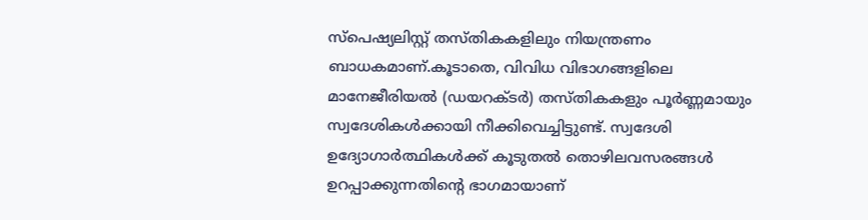സ്പെഷ്യലിസ്റ്റ് തസ്തികകളിലും നിയന്ത്രണം ബാധകമാണ്.കൂടാതെ, വിവിധ വിഭാഗങ്ങളിലെ മാനേജീരിയൽ (ഡയറക്ടർ) തസ്തികകളും പൂർണ്ണമായും സ്വദേശികൾക്കായി നീക്കിവെച്ചിട്ടുണ്ട്. സ്വദേശി ഉദ്യോഗാർത്ഥികൾക്ക് കൂടുതൽ തൊഴിലവസരങ്ങൾ ഉറപ്പാക്കുന്നതിന്റെ ഭാഗമായാണ്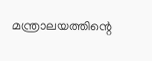മന്ത്രാലയത്തിന്റെ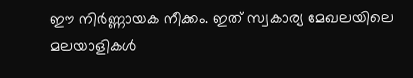ഈ നിർണ്ണായക നീക്കം. ഇത് സ്വകാര്യ മേഖലയിലെ മലയാളികൾ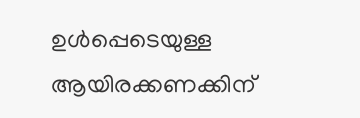ഉൾപ്പെടെയുള്ള ആയിരക്കണക്കിന്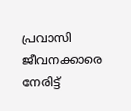പ്രവാസി ജീവനക്കാരെ നേരിട്ട്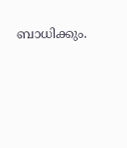ബാധിക്കും.